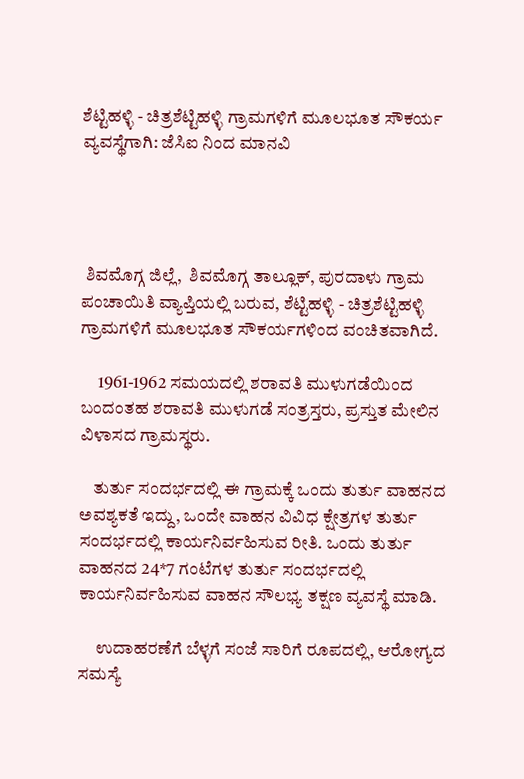ಶೆಟ್ಟಿಹಳ್ಳಿ - ಚಿತ್ರಶೆಟ್ಟಿಹಳ್ಳಿ ಗ್ರಾಮಗಳಿಗೆ ಮೂಲಭೂತ ಸೌಕರ್ಯ ವ್ಯವಸ್ಥೆಗಾಗಿ: ಜೆಸಿಐ ನಿಂದ ಮಾನವಿ




 ಶಿವಮೊಗ್ಗ ಜಿಲ್ಲೆ,  ಶಿವಮೊಗ್ಗ ತಾಲ್ಲೂಕ್, ಪುರದಾಳು ಗ್ರಾಮ ಪಂಚಾಯಿತಿ ವ್ಯಾಪ್ತಿಯಲ್ಲಿ ಬರುವ, ಶೆಟ್ಟಿಹಳ್ಳಿ - ಚಿತ್ರಶೆಟ್ಟಿಹಳ್ಳಿ ಗ್ರಾಮಗಳಿಗೆ ಮೂಲಭೂತ ಸೌಕರ್ಯಗಳಿಂದ ವಂಚಿತವಾಗಿದೆ.

     1961-1962 ಸಮಯದಲ್ಲಿ ಶರಾವತಿ ಮುಳುಗಡೆಯಿಂದ ಬಂದಂತಹ ಶರಾವತಿ ಮುಳುಗಡೆ ಸಂತ್ರಸ್ತರು, ಪ್ರಸ್ತುತ ಮೇಲಿನ ವಿಳಾಸದ ಗ್ರಾಮಸ್ಥರು.

    ತುರ್ತು ಸಂದರ್ಭದಲ್ಲಿ ಈ ಗ್ರಾಮಕ್ಕೆ ಒಂದು ತುರ್ತು ವಾಹನದ ಅವಶ್ಯಕತೆ ಇದ್ದು, ಒಂದೇ ವಾಹನ ವಿವಿಧ ಕ್ಷೇತ್ರಗಳ ತುರ್ತು ಸಂದರ್ಭದಲ್ಲಿ ಕಾರ್ಯನಿರ್ವಹಿಸುವ ರೀತಿ. ಒಂದು ತುರ್ತು ವಾಹನದ 24*7 ಗಂಟೆಗಳ ತುರ್ತು ಸಂದರ್ಭದಲ್ಲಿ ಕಾರ್ಯನಿರ್ವಹಿಸುವ ವಾಹನ ಸೌಲಭ್ಯ ತಕ್ಷಣ ವ್ಯವಸ್ಥೆ ಮಾಡಿ.

     ಉದಾಹರಣೆಗೆ ಬೆಳ್ಳಗೆ ಸಂಜೆ ಸಾರಿಗೆ ರೂಪದಲ್ಲಿ, ಆರೋಗ್ಯದ ಸಮಸ್ಯೆ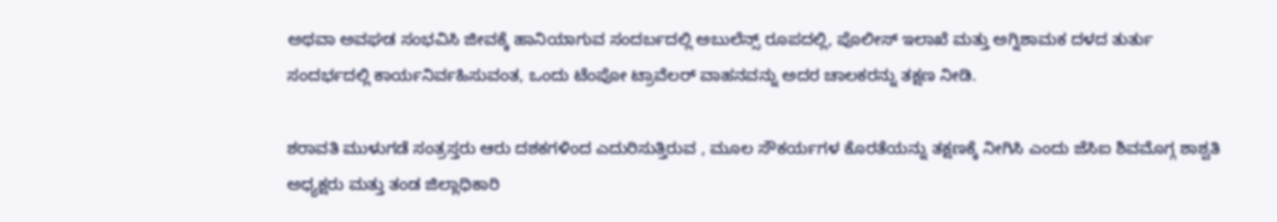ಅಥವಾ ಅವಘಡ ಸಂಭವಿಸಿ ಜೀವಕ್ಕೆ ಹಾನಿಯಾಗುವ ಸಂದರ್ಬದಲ್ಲಿ ಅಬುಲೆನ್ಸ್ ರೂಪದಲ್ಲಿ, ಪೊಲೀಸ್ ಇಲಾಖೆ ಮತ್ತು ಅಗ್ನಿಶಾಮಕ ದಳದ ತುರ್ತು ಸಂದರ್ಭದಲ್ಲಿ ಕಾರ್ಯನಿರ್ವಹಿಸುವಂತ, ಒಂದು ಟೆಂಪೋ ಟ್ರಾವೆಲರ್ ವಾಹನವನ್ನು ಅದರ ಚಾಲಕರನ್ನು ತಕ್ಷಣ ನೀಡಿ.

ಶರಾವತಿ ಮುಳುಗಡೆ ಸಂತ್ರಸ್ತರು ಆರು ದಶಕಗಳಿಂದ ಎದುರಿಸುತ್ತಿರುವ , ಮೂಲ ಸೌಕರ್ಯಗಳ ಕೊರತೆಯನ್ನು ತಕ್ಷಣಕ್ಕೆ ನೀಗಿಸಿ ಎಂದು ಜೆಸಿಐ ಶಿವಮೊಗ್ಗ ಶಾಶ್ವತಿ ಅಧ್ಯಕ್ಷರು ಮತ್ತು ತಂಡ ಜಿಲ್ಲಾಧಿಕಾರಿ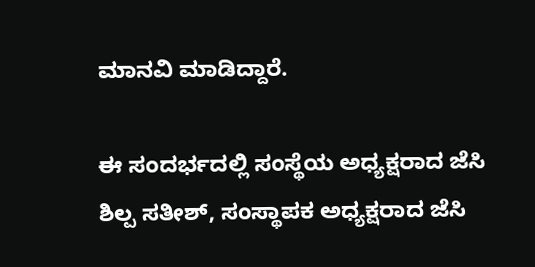ಮಾನವಿ ಮಾಡಿದ್ದಾರೆ.

ಈ ಸಂದರ್ಭದಲ್ಲಿ ಸಂಸ್ಥೆಯ ಅಧ್ಯಕ್ಷರಾದ ಜೆಸಿ ಶಿಲ್ಪ ಸತೀಶ್, ಸಂಸ್ಥಾಪಕ ಅಧ್ಯಕ್ಷರಾದ ಜೆಸಿ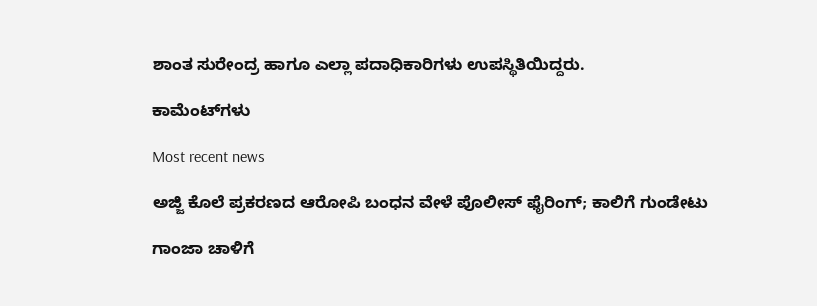ಶಾಂತ ಸುರೇಂದ್ರ ಹಾಗೂ ಎಲ್ಲಾ ಪದಾಧಿಕಾರಿಗಳು ಉಪಸ್ಥಿತಿಯಿದ್ದರು.

ಕಾಮೆಂಟ್‌ಗಳು

Most recent news

ಅಜ್ಜಿ ಕೊಲೆ ಪ್ರಕರಣದ ಆರೋಪಿ ಬಂಧನ ವೇಳೆ ಪೊಲೀಸ್ ಫೈರಿಂಗ್; ಕಾಲಿಗೆ ಗುಂಡೇಟು

ಗಾಂಜಾ ಚಾಳಿಗೆ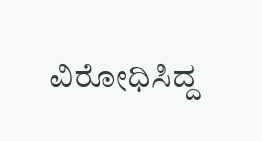ವಿರೋಧಿಸಿದ್ದ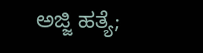ಅಜ್ಜಿ ಹತ್ಯೆ;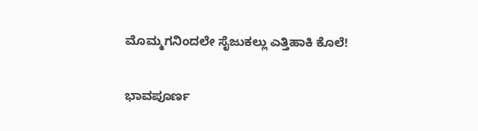ಮೊಮ್ಮಗನಿಂದಲೇ ಸೈಜುಕಲ್ಲು ಎತ್ತಿಹಾಕಿ ಕೊಲೆ!

ಭಾವಪೂರ್ಣ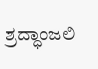ಶ್ರದ್ಧಾಂಜಲಿ